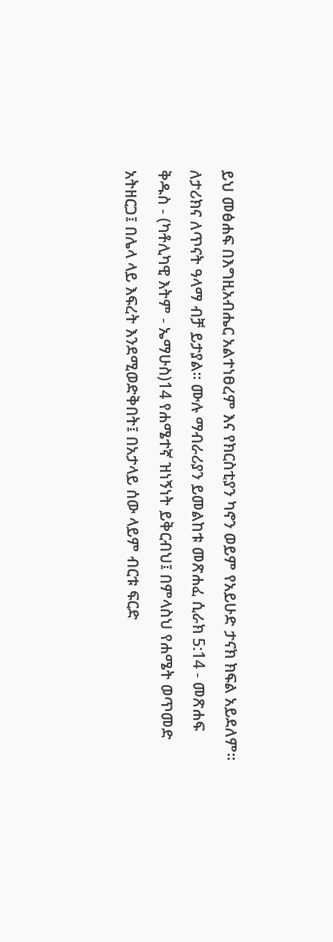ይህ መፅሐፍ በእግዚአብሔር አልተነፀረም እና የክርስቲያን ካኖን ወይም የአይሁድ ታናክ ክፍል አይደለም። ለታሪክና ለጥናት ዓላማ ብቻ ይታያል። ሙሉ ማብራሪያን ይመልከቱ መጽሐፈ ሲራክ 5:14 - መጽሐፍ ቅዱስ - (ካቶሊካዊ እትም - ኤማሁስ)14 የሐሜተኛ ዝነኝነት ይቅርብህ፤ በምላስህ የሐሜት ወጥመድ አትዘርጋ፤ በሌላ ላይ እፍረት እንደሚወድቅበት፤ በአታላይ ሰው ላይም ብርቱ ፍርድ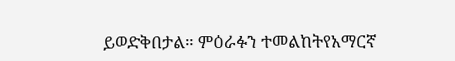ይወድቅበታል። ምዕራፉን ተመልከትየአማርኛ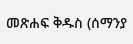መጽሐፍ ቅዱስ (ሰማንያ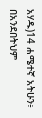አሃዱ)14 ሐሜተኛ አትሁን፥ በአንደበትህም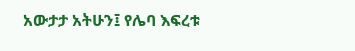አውታታ አትሁን፤ የሌባ እፍረቱ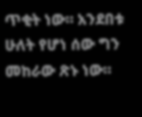ጥቂት ነው። አንደበቱ ሁለት የሆነ ሰው ግን መከራው ጽኑ ነው።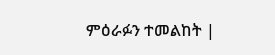ምዕራፉን ተመልከት |